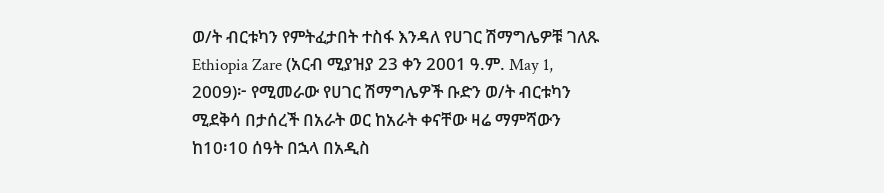ወ/ት ብርቱካን የምትፈታበት ተስፋ እንዳለ የሀገር ሽማግሌዎቹ ገለጹ
Ethiopia Zare (አርብ ሚያዝያ 23 ቀን 2001 ዓ.ም. May 1, 2009)፦ የሚመራው የሀገር ሽማግሌዎች ቡድን ወ/ት ብርቱካን ሚደቅሳ በታሰረች በአራት ወር ከአራት ቀናቸው ዛሬ ማምሻውን ከ10፡10 ሰዓት በኋላ በአዲስ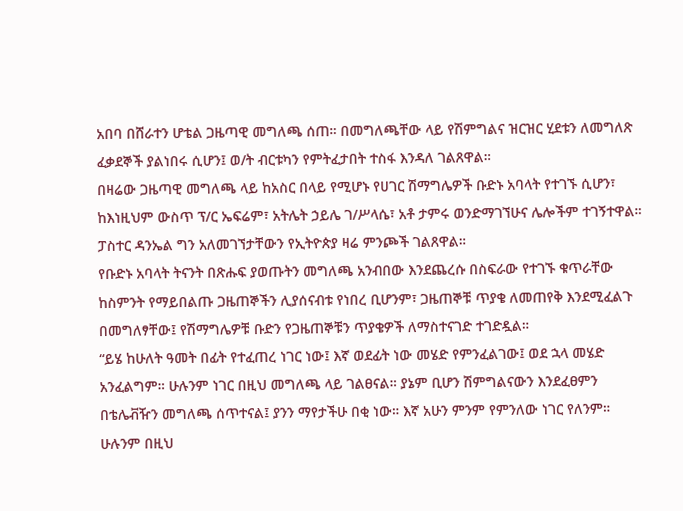አበባ በሸራተን ሆቴል ጋዜጣዊ መግለጫ ሰጠ። በመግለጫቸው ላይ የሽምግልና ዝርዝር ሂደቱን ለመግለጽ ፈቃደኞች ያልነበሩ ሲሆን፤ ወ/ት ብርቱካን የምትፈታበት ተስፋ እንዳለ ገልጸዋል።
በዛሬው ጋዜጣዊ መግለጫ ላይ ከአስር በላይ የሚሆኑ የሀገር ሽማግሌዎች ቡድኑ አባላት የተገኙ ሲሆን፣ ከእነዚህም ውስጥ ፕ/ር ኤፍሬም፣ አትሌት ኃይሌ ገ/ሥላሴ፣ አቶ ታምሩ ወንድማገኘሁና ሌሎችም ተገኝተዋል። ፓስተር ዳንኤል ግን አለመገኘታቸውን የኢትዮጵያ ዛሬ ምንጮች ገልጸዋል።
የቡድኑ አባላት ትናንት በጽሑፍ ያወጡትን መግለጫ አንብበው እንደጨረሱ በስፍራው የተገኙ ቁጥራቸው ከስምንት የማይበልጡ ጋዜጠኞችን ሊያሰናብቱ የነበረ ቢሆንም፣ ጋዜጠኞቹ ጥያቄ ለመጠየቅ እንደሚፈልጉ በመግለፃቸው፤ የሽማግሌዎቹ ቡድን የጋዜጠኞቹን ጥያቄዎች ለማስተናገድ ተገድዷል።
“ይሄ ከሁለት ዓመት በፊት የተፈጠረ ነገር ነው፤ እኛ ወደፊት ነው መሄድ የምንፈልገው፤ ወደ ኋላ መሄድ አንፈልግም። ሁሉንም ነገር በዚህ መግለጫ ላይ ገልፀናል። ያኔም ቢሆን ሽምግልናውን እንደፈፀምን በቴሌቭዥን መግለጫ ሰጥተናል፤ ያንን ማየታችሁ በቂ ነው። እኛ አሁን ምንም የምንለው ነገር የለንም። ሁሉንም በዚህ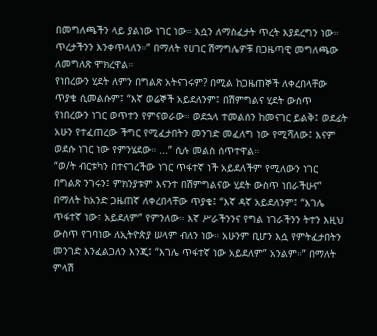በመግለጫችን ላይ ያልነው ነገር ነው። እሷን ለማስፈታት ጥረት እያደረግን ነው። ጥረታችንን እንቀጥላለን።” በማለት የሀገር ሽማግሌዎቹ በጋዜጣዊ መግለጫው ለመግለጽ ሞክረዋል።
የነበረውን ሂደት ለምን በግልጽ አትናገሩም? በሚል ከጋዜጠኞች ለቀረበላቸው ጥያቄ ሲመልሱም፤ “እኛ ወሬኞች አይደለንም፤ በሽምግልና ሂደት ውስጥ የነበረውን ነገር ወጥተን የምናወራው። ወደኋላ ተመልሰን ከመናገር ይልቅ፤ ወደፊት አሁን የተፈጠረው ችግር የሚፈታበትን መንገድ መፈለግ ነው የሚሻለው፤ እናም ወደሱ ነገር ነው የምንሄደው። ...” ሲሉ መልስ ሰጥተዋል።
“ወ/ት ብርቱካን በተናገረችው ነገር ጥፋተኛ ነች አይደለችም የሚለውን ነገር በግልጽ ንገሩን፤ ምክንያቱም እናንተ በሽምግልናው ሂደት ውስጥ ነበራችሁና” በማለት ከአንድ ጋዜጠኛ ለቀረበላቸው ጥያቄ፤ “እኛ ዳኛ አይደለንም፤ “እገሌ ጥፋተኛ ነው፣ አይደለም” የምንለው። እኛ ሥራችንንና የግል ነገራችንን ትተን እዚህ ውስጥ የገባነው ለኢትዮጵያ ሠላም ብለን ነው። አሁንም ቢሆን እሷ የምትፈታበትን መንገድ እንፈልጋለን እንጂ፤ “እገሌ ጥፋተኛ ነው አይደለም” አንልም።” በማለት ምላሽ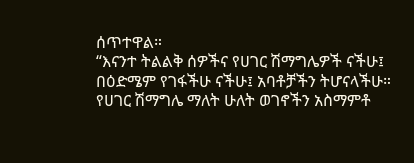ሰጥተዋል።
“እናንተ ትልልቅ ሰዎችና የሀገር ሽማግሌዎች ናችሁ፤ በዕድሜም የገፋችሁ ናችሁ፤ አባቶቻችን ትሆናላችሁ። የሀገር ሽማግሌ ማለት ሁለት ወገኖችን አስማምቶ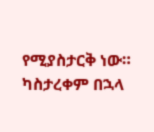የሚያስታርቅ ነው። ካስታረቀም በኋላ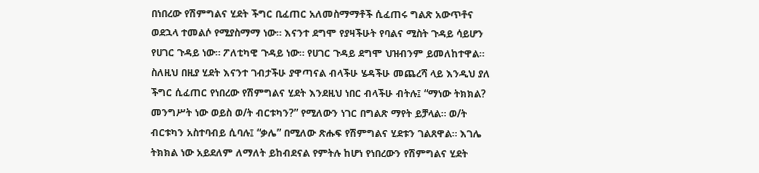በነበረው የሽምግልና ሂደት ችግር ቢፈጠር አለመስማማቶች ሲፈጠሩ ግልጽ አውጥቶና ወደኋላ ተመልሶ የሚያስማማ ነው። እናንተ ደግሞ የያዛችሁት የባልና ሚስት ጉዳይ ሳይሆን የሀገር ጉዳይ ነው። ፖለቲካዊ ጉዳይ ነው። የሀገር ጉዳይ ደግሞ ህዝብንም ይመለከተዋል። ስለዚህ በዚያ ሂደት እናንተ ገብታችሁ ያዋጣናል ብላችሁ ሄዳችሁ መጨረሻ ላይ እንዲህ ያለ ችግር ሲፈጠር የነበረው የሽምግልና ሂደት እንደዚህ ነበር ብላችሁ ብትሉ፤ “ማነው ትክክል? መንግሥት ነው ወይስ ወ/ት ብርቱካን?” የሚለውን ነገር በግልጽ ማየት ይቻላል። ወ/ት ብርቱካን አስተባብይ ሲባሉ፤ “ቃሌ” በሚለው ጽሑፍ የሽምግልና ሂደቱን ገልጸዋል። እገሌ ትክክል ነው አይደለም ለማለት ይከብደናል የምትሉ ከሆነ የነበረውን የሽምግልና ሂደት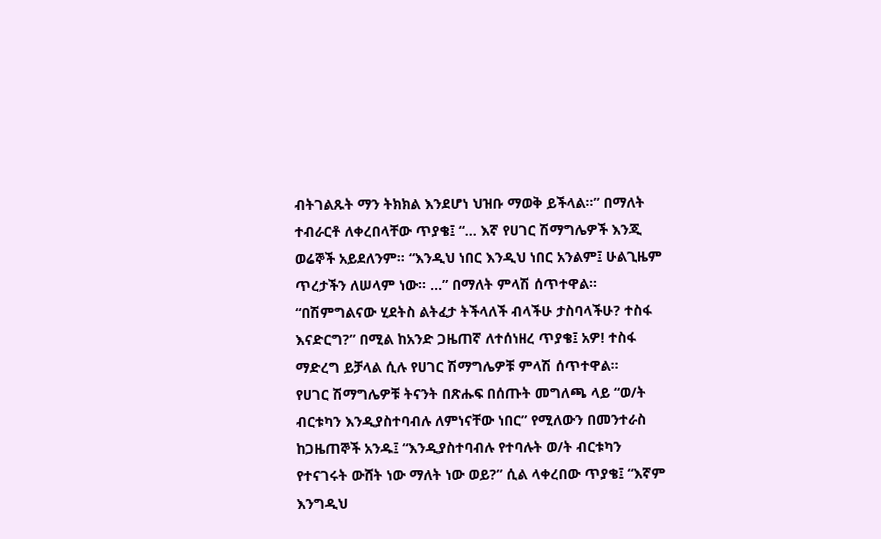ብትገልጹት ማን ትክክል እንደሆነ ህዝቡ ማወቅ ይችላል።” በማለት ተብራርቶ ለቀረበላቸው ጥያቄ፤ “... እኛ የሀገር ሽማግሌዎች እንጂ ወሬኞች አይደለንም። “እንዲህ ነበር እንዲህ ነበር አንልም፤ ሁልጊዜም ጥረታችን ለሠላም ነው። ...” በማለት ምላሽ ሰጥተዋል።
“በሽምግልናው ሂደትስ ልትፈታ ትችላለች ብላችሁ ታስባላችሁ? ተስፋ እናድርግ?” በሚል ከአንድ ጋዜጠኛ ለተሰነዘረ ጥያቄ፤ አዎ! ተስፋ ማድረግ ይቻላል ሲሉ የሀገር ሽማግሌዎቹ ምላሽ ሰጥተዋል።
የሀገር ሽማግሌዎቹ ትናንት በጽሑፍ በሰጡት መግለጫ ላይ “ወ/ት ብርቱካን እንዲያስተባብሉ ለምነናቸው ነበር” የሚለውን በመንተራስ ከጋዜጠኞች አንዱ፤ “እንዲያስተባብሉ የተባሉት ወ/ት ብርቱካን የተናገሩት ውሸት ነው ማለት ነው ወይ?” ሲል ላቀረበው ጥያቄ፤ “እኛም እንግዲህ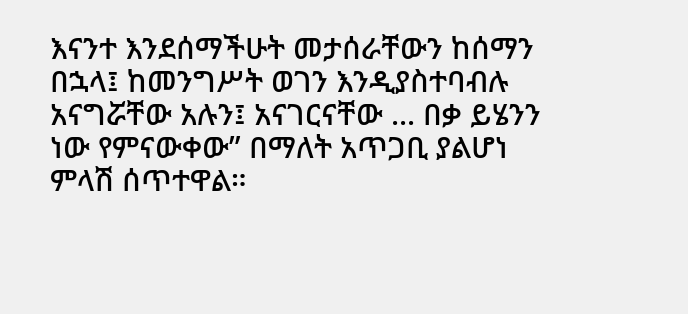እናንተ እንደሰማችሁት መታሰራቸውን ከሰማን በኋላ፤ ከመንግሥት ወገን እንዲያስተባብሉ አናግሯቸው አሉን፤ አናገርናቸው ... በቃ ይሄንን ነው የምናውቀው” በማለት አጥጋቢ ያልሆነ ምላሽ ሰጥተዋል።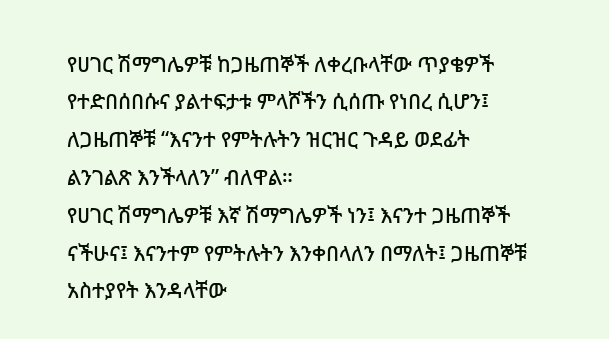የሀገር ሽማግሌዎቹ ከጋዜጠኞች ለቀረቡላቸው ጥያቄዎች የተድበሰበሱና ያልተፍታቱ ምላሾችን ሲሰጡ የነበረ ሲሆን፤ ለጋዜጠኞቹ “እናንተ የምትሉትን ዝርዝር ጉዳይ ወደፊት ልንገልጽ እንችላለን” ብለዋል።
የሀገር ሽማግሌዎቹ እኛ ሽማግሌዎች ነን፤ እናንተ ጋዜጠኞች ናችሁና፤ እናንተም የምትሉትን እንቀበላለን በማለት፤ ጋዜጠኞቹ አስተያየት እንዳላቸው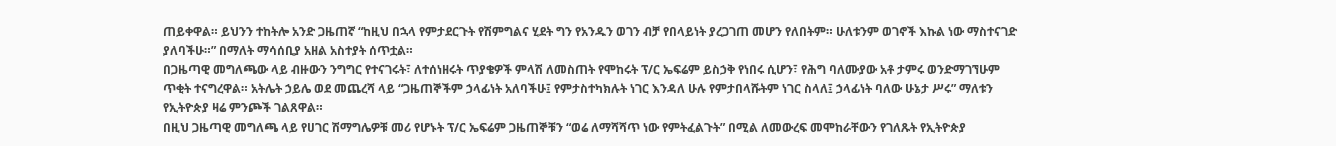ጠይቀዋል። ይህንን ተከትሎ አንድ ጋዜጠኛ “ከዚህ በኋላ የምታደርጉት የሽምግልና ሂደት ግን የአንዱን ወገን ብቻ የበላይነት ያረጋገጠ መሆን የለበትም። ሁለቱንም ወገኖች እኩል ነው ማስተናገድ ያለባችሁ።” በማለት ማሳሰቢያ አዘል አስተያት ሰጥቷል።
በጋዜጣዊ መግለጫው ላይ ብዙውን ንግግር የተናገሩት፣ ለተሰነዘሩት ጥያቄዎች ምላሽ ለመስጠት የሞከሩት ፕ/ር ኤፍሬም ይስኃቅ የነበሩ ሲሆን፣ የሕግ ባለሙያው አቶ ታምሩ ወንድማገኘሁም ጥቂት ተናግረዋል። አትሌት ኃይሌ ወደ መጨረሻ ላይ “ጋዜጠኞችም ኃላፊነት አለባችሁ፤ የምታስተካክሉት ነገር እንዳለ ሁሉ የምታበላሹትም ነገር ስላለ፤ ኃላፊነት ባለው ሁኔታ ሥሩ” ማለቱን የኢትዮጵያ ዛሬ ምንጮች ገልጸዋል።
በዚህ ጋዜጣዊ መግለጫ ላይ የሀገር ሽማግሌዎቹ መሪ የሆኑት ፕ/ር ኤፍሬም ጋዜጠኞቹን “ወሬ ለማሻሻጥ ነው የምትፈልጉት” በሚል ለመውረፍ መሞከራቸውን የገለጹት የኢትዮጵያ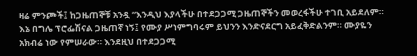ዛሬ ምንጮች፤ ከጋዜጠኞቹ አንዷ “እንዲህ እያላችሁ በተደጋጋሚ ጋዜጠኞችን መወረፋችሁ ተገቢ አይደለም። እኔ በግሌ ፕሮፌሽናል ጋዜጠኛ ነኝ፤ የሙያ ሥነምግባሩም ይህንን እንድናደርግ አይፈቅድልንም። ሙያዬን አክብሬ ነው የምሠራው። እንደዚህ በተደጋጋሚ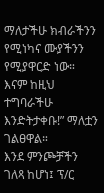ማለታችሁ ክብራችንን የሚነካና ሙያችንን የሚያዋርድ ነው። እናም ከዚህ ተግባራችሁ እንድትታቀቡ!” ማለቷን ገልፀዋል።
እንደ ምንጮቻችን ገለጻ ከሆነ፤ ፕ/ር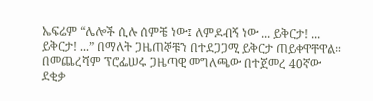ኤፍሬም “ሌሎች ሲሉ ሰምቼ ነው፤ ለምዶብኝ ነው ... ይቅርታ! ... ይቅርታ! ...” በማለት ጋዜጠኞቹን በተደጋጋሚ ይቅርታ ጠይቀዋቸዋል። በመጨረሻም ፕሮፌሠሩ ጋዜጣዊ መግለጫው በተጀመረ 40ኛው ደቂቃ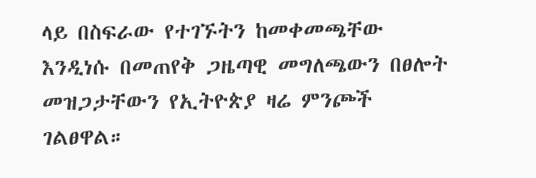ላይ በስፍራው የተገኙትን ከመቀመጫቸው እንዲነሱ በመጠየቅ ጋዜጣዊ መግለጫውን በፀሎት መዝጋታቸውን የኢትዮጵያ ዛሬ ምንጮች ገልፀዋል።